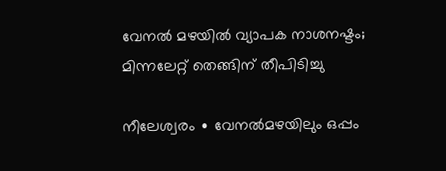വേനൽ മഴയിൽ വ്യാപക നാശനഷ്ടം; മിന്നലേറ്റ് തെങ്ങിന് തീപിടിച്ചു

നീലേശ്വരം ∙ വേനൽമഴയിലും ഒപ്പം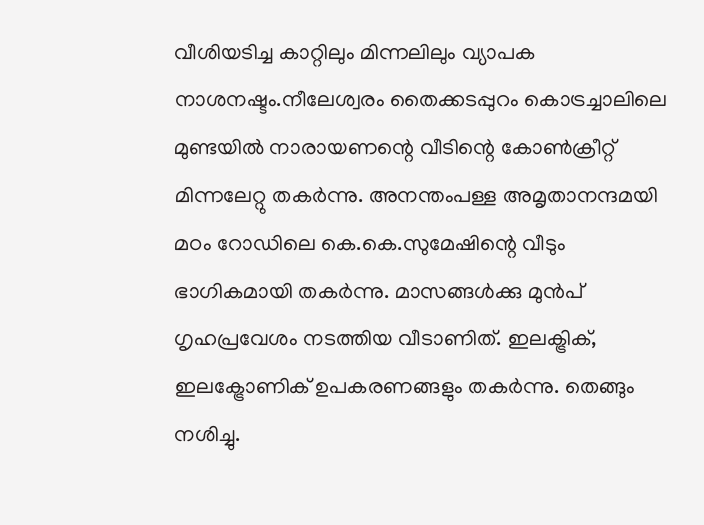വീശിയടിച്ച കാറ്റിലും മിന്നലിലും വ്യാപക നാശനഷ്ടം.നീലേശ്വരം തൈക്കടപ്പുറം കൊട്രച്ചാലിലെ മുണ്ടയിൽ നാരായണന്റെ വീടിന്റെ കോൺക്രീറ്റ് മിന്നലേറ്റു തകർന്നു. അനന്തംപള്ള അമൃതാനന്ദമയി മഠം റോഡിലെ കെ.കെ.സുമേഷിന്റെ വീടും ഭാഗികമായി തകർന്നു. മാസങ്ങൾക്കു മുൻപ് ഗൃഹപ്രവേശം നടത്തിയ വീടാണിത്. ഇലക്ട്രിക്, ഇലക്ട്രോണിക് ഉപകരണങ്ങളും തകർന്നു. തെങ്ങും നശിച്ചു.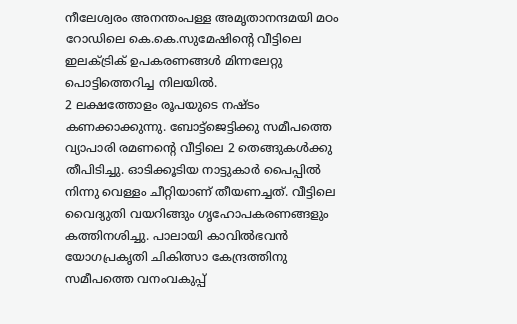നീലേശ്വരം അനന്തംപള്ള അമൃതാനന്ദമയി മഠം റോഡിലെ കെ.കെ.സുമേഷിന്റെ വീട്ടിലെ ഇലക്ട്രിക് ഉപകരണങ്ങൾ മിന്നലേറ്റു പൊട്ടിത്തെറിച്ച നിലയിൽ.
2 ലക്ഷത്തോളം രൂപയുടെ നഷ്ടം കണക്കാക്കുന്നു. ബോട്ട്ജെട്ടിക്കു സമീപത്തെ വ്യാപാരി രമണന്റെ വീട്ടിലെ 2 തെങ്ങുകൾക്കു തീപിടിച്ചു. ഓടിക്കൂടിയ നാട്ടുകാർ പൈപ്പിൽ നിന്നു വെള്ളം ചീറ്റിയാണ് തീയണച്ചത്. വീട്ടിലെ വൈദ്യുതി വയറിങ്ങും ഗൃഹോപകരണങ്ങളും കത്തിനശിച്ചു. പാലായി കാവിൽഭവൻ യോഗപ്രകൃതി ചികിത്സാ കേന്ദ്രത്തിനു സമീപത്തെ വനംവകുപ്പ്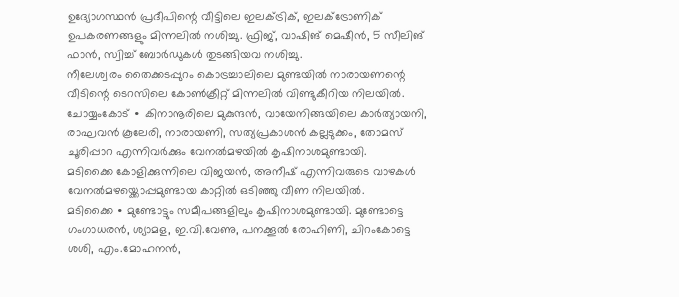ഉദ്യോഗസ്ഥൻ പ്രദീപിന്റെ വീട്ടിലെ ഇലക്ട്രിക്, ഇലക്ട്രോണിക് ഉപകരണങ്ങളും മിന്നലിൽ നശിച്ചു. ഫ്രിജ്, വാഷിങ് മെഷീൻ, 5 സീലിങ് ഫാൻ, സ്വിച്ച് ബോർഡുകൾ തുടങ്ങിയവ നശിച്ചു.
നീലേശ്വരം തൈക്കടപ്പുറം കൊട്രച്ചാലിലെ മുണ്ടയിൽ നാരായണന്റെ വീടിന്റെ ടെറസിലെ കോൺക്രീറ്റ് മിന്നലിൽ വിണ്ടുകീറിയ നിലയിൽ.
ചോയ്യംകോട് ∙ കിനാനൂരിലെ മുകുന്ദൻ, വായേനിങ്ങയിലെ കാർത്യായനി, രാഘവൻ കൂലേരി, നാരായണി, സത്യപ്രകാശൻ കല്ലടുക്കം, തോമസ് ചൂരിപ്പാറ എന്നിവർക്കും വേനൽമഴയിൽ കൃഷിനാശമുണ്ടായി.
മടിക്കൈ കോളിക്കുന്നിലെ വിജയൻ, അനീഷ് എന്നിവരുടെ വാഴകൾ വേനൽമഴയ്ക്കൊപ്പമുണ്ടായ കാറ്റിൽ ഒടിഞ്ഞു വീണ നിലയിൽ.
മടിക്കൈ ∙ മുണ്ടോട്ടും സമീപങ്ങളിലും കൃഷിനാശമുണ്ടായി. മുണ്ടോട്ടെ ഗംഗാധരൻ, ശ്യാമള, ഇ.വി.വേണു, പനക്കൂൽ രോഹിണി, ചിറംകോട്ടെ ശശി, എം.മോഹനൻ,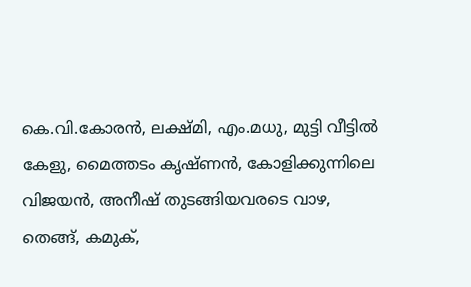കെ.വി.കോരൻ, ലക്ഷ്മി, എം.മധു, മുട്ടി വീട്ടിൽ കേളു, മൈത്തടം കൃഷ്ണൻ, കോളിക്കുന്നിലെ വിജയൻ, അനീഷ് തുടങ്ങിയവരടെ വാഴ, തെങ്ങ്, കമുക്,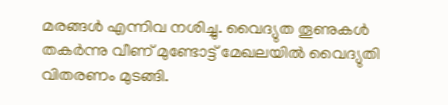മരങ്ങൾ എന്നിവ നശിച്ചു. വൈദ്യുത തൂണുകൾ തകർന്നു വീണ് മുണ്ടോട്ട് മേഖലയിൽ വൈദ്യുതി വിതരണം മുടങ്ങി.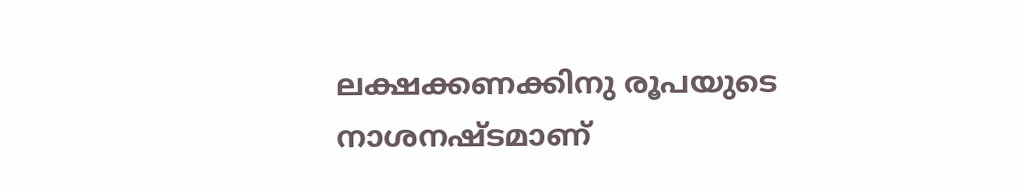ലക്ഷക്കണക്കിനു രൂപയുടെ നാശനഷ്ടമാണ്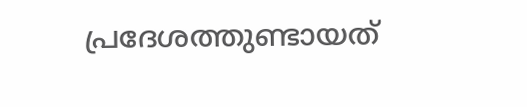പ്രദേശത്തുണ്ടായത്